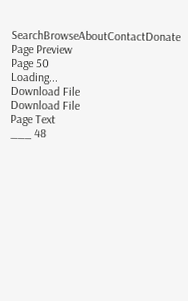SearchBrowseAboutContactDonate
Page Preview
Page 50
Loading...
Download File
Download File
Page Text
___ 48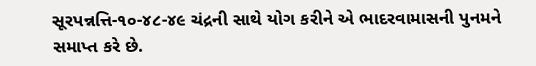સૂરપન્નત્તિ-૧૦-૪૮-૪૯ ચંદ્રની સાથે યોગ કરીને એ ભાદરવામાસની પુનમને સમાપ્ત કરે છે.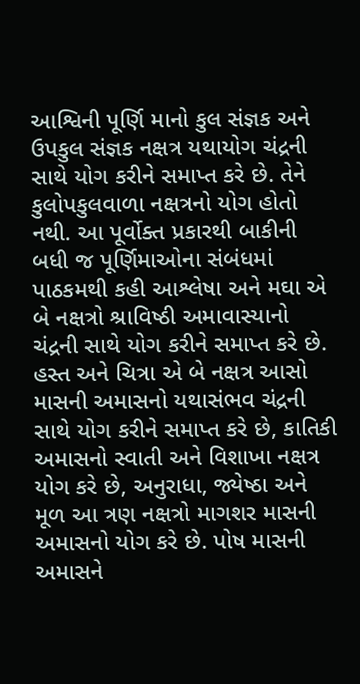આશ્વિની પૂર્ણિ માનો કુલ સંજ્ઞક અને ઉપકુલ સંજ્ઞક નક્ષત્ર યથાયોગ ચંદ્રની સાથે યોગ કરીને સમાપ્ત કરે છે. તેને કુલોપકુલવાળા નક્ષત્રનો યોગ હોતો નથી. આ પૂર્વોક્ત પ્રકારથી બાકીની બધી જ પૂર્ણિમાઓના સંબંધમાં પાઠકમથી કહી આશ્લેષા અને મઘા એ બે નક્ષત્રો શ્રાવિષ્ઠી અમાવાસ્યાનો ચંદ્રની સાથે યોગ કરીને સમાપ્ત કરે છે. હસ્ત અને ચિત્રા એ બે નક્ષત્ર આસો માસની અમાસનો યથાસંભવ ચંદ્રની સાથે યોગ કરીને સમાપ્ત કરે છે, કાતિકી અમાસનો સ્વાતી અને વિશાખા નક્ષત્ર યોગ કરે છે, અનુરાધા, જ્યેષ્ઠા અને મૂળ આ ત્રણ નક્ષત્રો માગશર માસની અમાસનો યોગ કરે છે. પોષ માસની અમાસને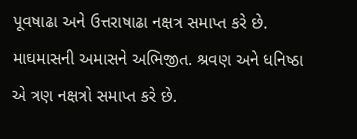પૂવષાઢા અને ઉત્તરાષાઢા નક્ષત્ર સમાપ્ત કરે છે. માઘમાસની અમાસને અભિજીત. શ્રવણ અને ધનિષ્ઠા એ ત્રણ નક્ષત્રો સમાપ્ત કરે છે.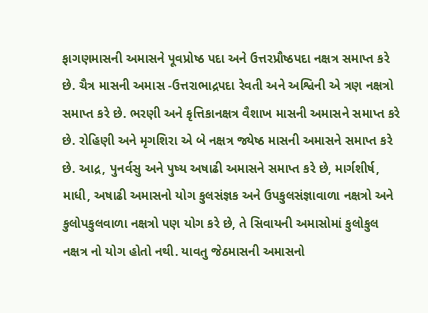ફાગણમાસની અમાસને પૂવપ્રોષ્ઠ પદા અને ઉત્તરપ્રૌષ્ઠપદા નક્ષત્ર સમાપ્ત કરે છે. ચૈત્ર માસની અમાસ -ઉત્તરાભાદ્રપદા રેવતી અને અશ્વિની એ ત્રણ નક્ષત્રો સમાપ્ત કરે છે. ભરણી અને કૃત્તિકાનક્ષત્ર વૈશાખ માસની અમાસને સમાપ્ત કરે છે. રોહિણી અને મૃગશિરા એ બે નક્ષત્ર જ્યેષ્ઠ માસની અમાસને સમાપ્ત કરે છે. આદ્ર, પુનર્વસુ અને પુષ્ય અષાઢી અમાસને સમાપ્ત કરે છે, માર્ગશીર્ષ, માધી, અષાઢી અમાસનો યોગ કુલસંજ્ઞક અને ઉપકુલસંજ્ઞાવાળા નક્ષત્રો અને કુલોપકુલવાળા નક્ષત્રો પણ યોગ કરે છે, તે સિવાયની અમાસોમાં કુલોકુલ નક્ષત્ર નો યોગ હોતો નથી. યાવતુ જેઠમાસની અમાસનો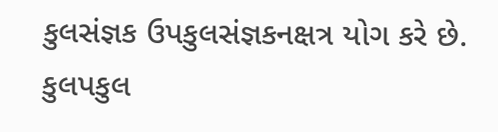કુલસંજ્ઞક ઉપકુલસંજ્ઞકનક્ષત્ર યોગ કરે છે. કુલપકુલ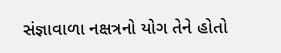સંજ્ઞાવાળા નક્ષત્રનો યોગ તેને હોતો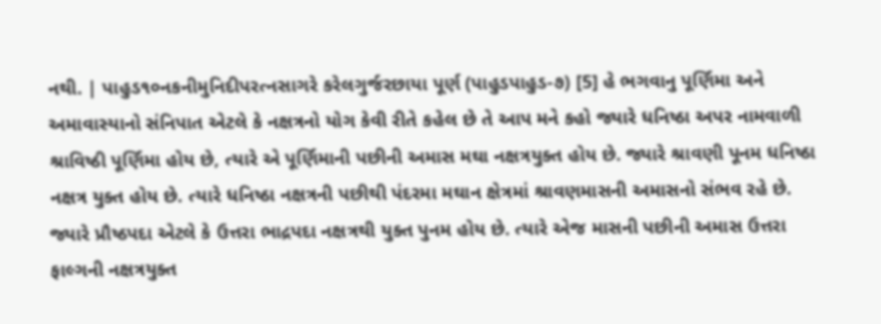નથી. | પાહુડ૧૦નકનીમુનિદીપરત્નસાગરે કરેલગુર્જરછાયા પૂર્ણ (પાહુડપાહુડ-૭) [5] હે ભગવાનુ પૂર્ણિમા અને અમાવાસ્યાનો સંનિપાત એટલે કે નક્ષત્રનો યોગ કેવી રીતે કહેલ છે તે આપ મને કહો જ્યારે ધનિષ્ઠા અપર નામવાળી શ્રાવિષ્ઠી પૂર્ણિમા હોય છે, ત્યારે એ પૂર્ણિમાની પછીની અમાસ મઘા નક્ષત્રયુક્ત હોય છે. જ્યારે શ્રાવણી પૂનમ ધનિષ્ઠા નક્ષત્ર યુક્ત હોય છે. ત્યારે ધનિષ્ઠા નક્ષત્રની પછીથી પંદરમા મઘાન ક્ષેત્રમાં શ્રાવણમાસની અમાસનો સંભવ રહે છે. જ્યારે પ્રૌષ્ઠપદા એટલે કે ઉત્તરા ભાદ્રપદા નક્ષત્રથી યુક્ત પુનમ હોય છે. ત્યારે એજ માસની પછીની અમાસ ઉત્તરા ફાલ્ગની નક્ષત્રયુક્ત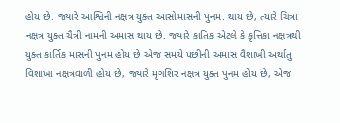હોય છે. જ્યારે આશ્વિની નક્ષત્ર યુક્ત આસોમાસની પુનમ. થાય છે, ત્યારે ચિત્રા નક્ષત્ર યુક્ત ચૈત્રી નામની અમાસ થાય છે. જ્યારે કાતિક એટલે કે કૃત્તિકા નક્ષત્રથી યુક્ત કાર્તિક માસની પુનમ હોય છે એજ સમયે પછીની અમાસ વૈશાખી અર્થાતુ વિશાખા નક્ષત્રવાળી હોય છે, જ્યારે મૃગશિર નક્ષત્ર યુક્ત પુનમ હોય છે, એજ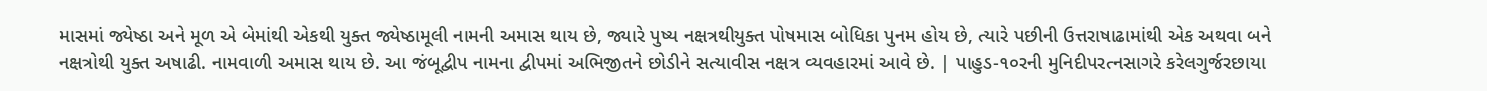માસમાં જ્યેષ્ઠા અને મૂળ એ બેમાંથી એકથી યુક્ત જ્યેષ્ઠામૂલી નામની અમાસ થાય છે, જ્યારે પુષ્ય નક્ષત્રથીયુક્ત પોષમાસ બોધિકા પુનમ હોય છે, ત્યારે પછીની ઉત્તરાષાઢામાંથી એક અથવા બને નક્ષત્રોથી યુક્ત અષાઢી. નામવાળી અમાસ થાય છે. આ જંબૂદ્વીપ નામના દ્વીપમાં અભિજીતને છોડીને સત્યાવીસ નક્ષત્ર વ્યવહારમાં આવે છે. | પાહુડ-૧૦રની મુનિદીપરત્નસાગરે કરેલગુર્જરછાયા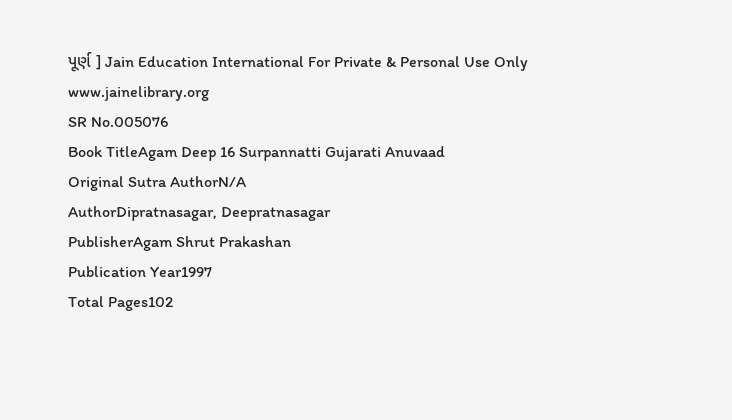પૂર્ણ ] Jain Education International For Private & Personal Use Only www.jainelibrary.org
SR No.005076
Book TitleAgam Deep 16 Surpannatti Gujarati Anuvaad
Original Sutra AuthorN/A
AuthorDipratnasagar, Deepratnasagar
PublisherAgam Shrut Prakashan
Publication Year1997
Total Pages102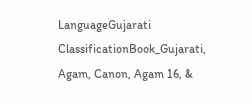LanguageGujarati
ClassificationBook_Gujarati, Agam, Canon, Agam 16, &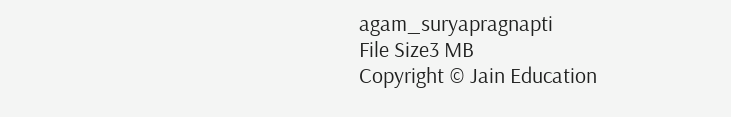agam_suryapragnapti
File Size3 MB
Copyright © Jain Education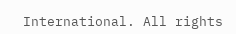International. All rights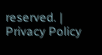reserved. | Privacy Policy